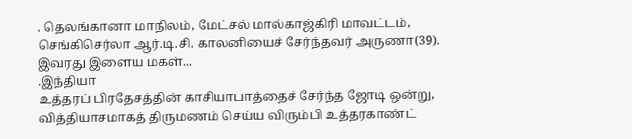. தெலங்கானா மாநிலம், மேட்சல் மால்காஜ்கிரி மாவட்டம், செங்கிசெர்லா ஆர்.டி.சி. காலனியைச் சேர்ந்தவர் அருணா(39). இவரது இளைய மகள்...
.இந்தியா
உத்தரப் பிரதேசத்தின் காசியாபாத்தைச் சேர்ந்த ஜோடி ஒன்று, வித்தியாசமாகத் திருமணம் செய்ய விரும்பி உத்தரகாண்ட்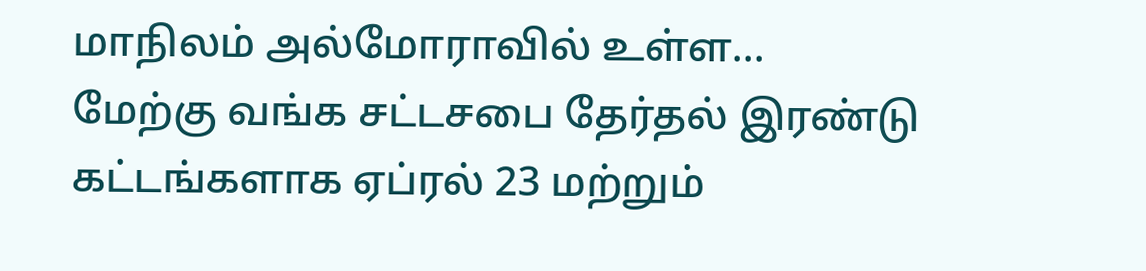மாநிலம் அல்மோராவில் உள்ள...
மேற்கு வங்க சட்டசபை தேர்தல் இரண்டு கட்டங்களாக ஏப்ரல் 23 மற்றும்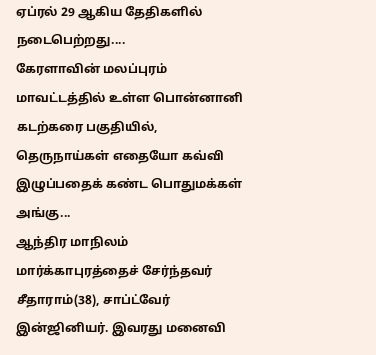ஏப்ரல் 29 ஆகிய தேதிகளில் நடைபெற்றது....
கேரளாவின் மலப்புரம் மாவட்டத்தில் உள்ள பொன்னானி கடற்கரை பகுதியில், தெருநாய்கள் எதையோ கவ்வி இழுப்பதைக் கண்ட பொதுமக்கள் அங்கு...
ஆந்திர மாநிலம் மார்க்காபுரத்தைச் சேர்ந்தவர் சீதாராம்(38), சாப்ட்வேர் இன்ஜினியர். இவரது மனைவி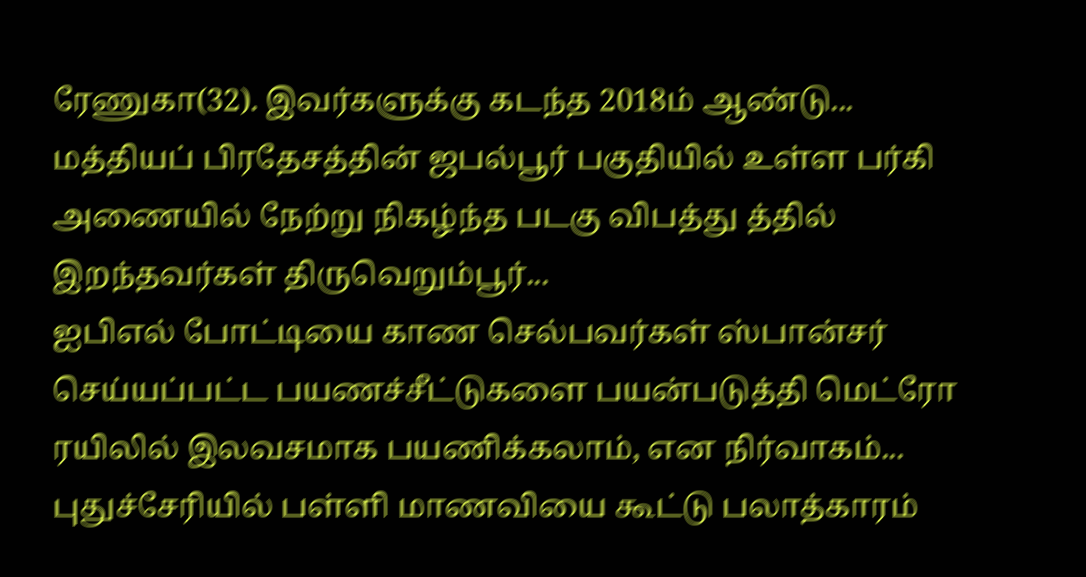ரேணுகா(32). இவர்களுக்கு கடந்த 2018ம் ஆண்டு...
மத்தியப் பிரதேசத்தின் ஜபல்பூர் பகுதியில் உள்ள பர்கி அணையில் நேற்று நிகழ்ந்த படகு விபத்து த்தில் இறந்தவர்கள் திருவெறும்பூர்...
ஐபிஎல் போட்டியை காண செல்பவர்கள் ஸ்பான்சர் செய்யப்பட்ட பயணச்சீட்டுகளை பயன்படுத்தி மெட்ரோ ரயிலில் இலவசமாக பயணிக்கலாம், என நிர்வாகம்...
புதுச்சேரியில் பள்ளி மாணவியை கூட்டு பலாத்காரம்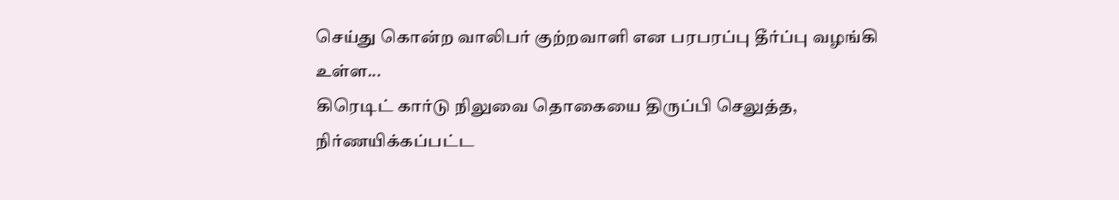செய்து கொன்ற வாலிபர் குற்றவாளி என பரபரப்பு தீர்ப்பு வழங்கி உள்ள...
கிரெடிட் கார்டு நிலுவை தொகையை திருப்பி செலுத்த, நிர்ணயிக்கப்பட்ட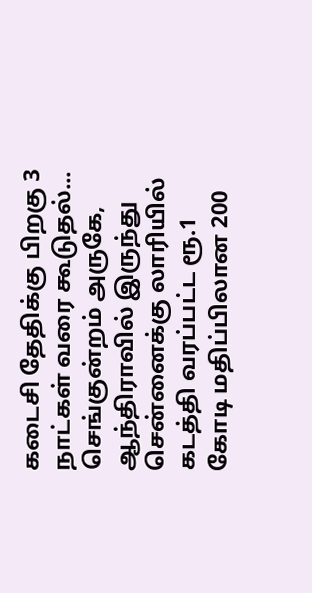கடைசி தேதிக்கு பிறகு 3 நாட்கள் வரை கூடுதல்...
செங்குன்றம் அருகே, ஆந்திராவில் இருந்து சென்னைக்கு லாரியில் கடத்தி வரப்பட்ட ரூ.1 கோடி மதிப்பிலான 200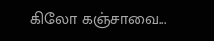கிலோ கஞ்சாவை...